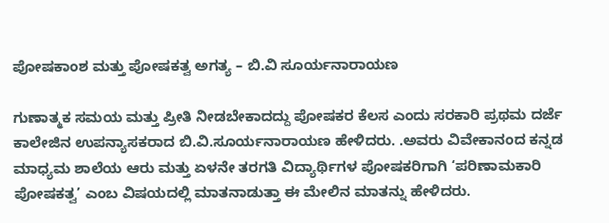ಪೋಷಕಾಂಶ ಮತ್ತು ಪೋಷಕತ್ವ ಅಗತ್ಯ – ಬಿ.ವಿ ಸೂರ್ಯನಾರಾಯಣ

ಗುಣಾತ್ಮಕ ಸಮಯ ಮತ್ತು ಪ್ರೀತಿ ನೀಡಬೇಕಾದದ್ದು ಪೋಷಕರ ಕೆಲಸ ಎಂದು ಸರಕಾರಿ ಪ್ರಥಮ ದರ್ಜೆ ಕಾಲೇಜಿನ ಉಪನ್ಯಾಸಕರಾದ ಬಿ.ವಿ.ಸೂರ್ಯನಾರಾಯಣ ಹೇಳಿದರು. .ಅವರು ವಿವೇಕಾನಂದ ಕನ್ನಡ ಮಾಧ್ಯಮ ಶಾಲೆಯ ಆರು ಮತ್ತು ಏಳನೇ ತರಗತಿ ವಿದ್ಯಾರ್ಥಿಗಳ ಪೋಷಕರಿಗಾಗಿ ‘ಪರಿಣಾಮಕಾರಿ ಪೋಷಕತ್ವ’ ಎಂಬ ವಿಷಯದಲ್ಲಿ ಮಾತನಾಡುತ್ತಾ ಈ ಮೇಲಿನ ಮಾತನ್ನು ಹೇಳಿದರು.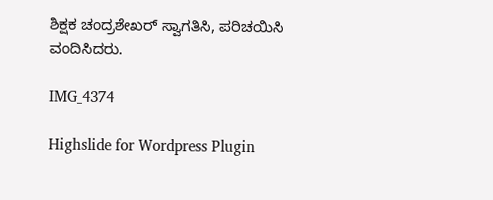ಶಿಕ್ಷಕ ಚಂದ್ರಶೇಖರ್ ಸ್ವಾಗತಿಸಿ, ಪರಿಚಯಿಸಿ ವಂದಿಸಿದರು.

IMG_4374

Highslide for Wordpress Plugin